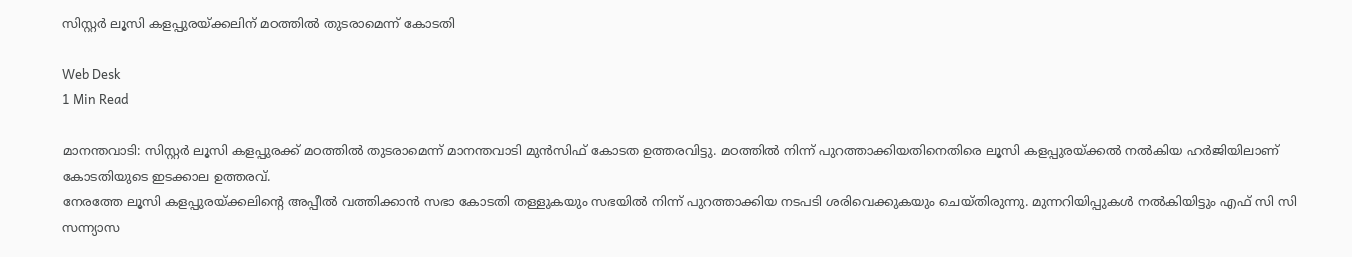സിസ്റ്റര്‍ ലൂസി കളപ്പുരയ്ക്കലിന് മഠത്തില്‍ തുടരാമെന്ന് കോടതി

Web Desk
1 Min Read

മാനന്തവാടി: സിസ്റ്റര്‍ ലൂസി കളപ്പുരക്ക് മഠത്തില്‍ തുടരാമെന്ന് മാനന്തവാടി മുന്‍സിഫ് കോടത ഉത്തരവിട്ടു. മഠത്തില്‍ നിന്ന് പുറത്താക്കിയതിനെതിരെ ലൂസി കളപ്പുരയ്ക്കല്‍ നല്‍കിയ ഹര്‍ജിയിലാണ് കോടതിയുടെ ഇടക്കാല ഉത്തരവ്.
നേരത്തേ ലൂസി കളപ്പുരയ്ക്കലിന്റെ അപ്പീല്‍ വത്തിക്കാന്‍ സഭാ കോടതി തള്ളുകയും സഭയില്‍ നിന്ന് പുറത്താക്കിയ നടപടി ശരിവെക്കുകയും ചെയ്തിരുന്നു. മുന്നറിയിപ്പുകള്‍ നല്‍കിയിട്ടും എഫ് സി സി സന്ന്യാസ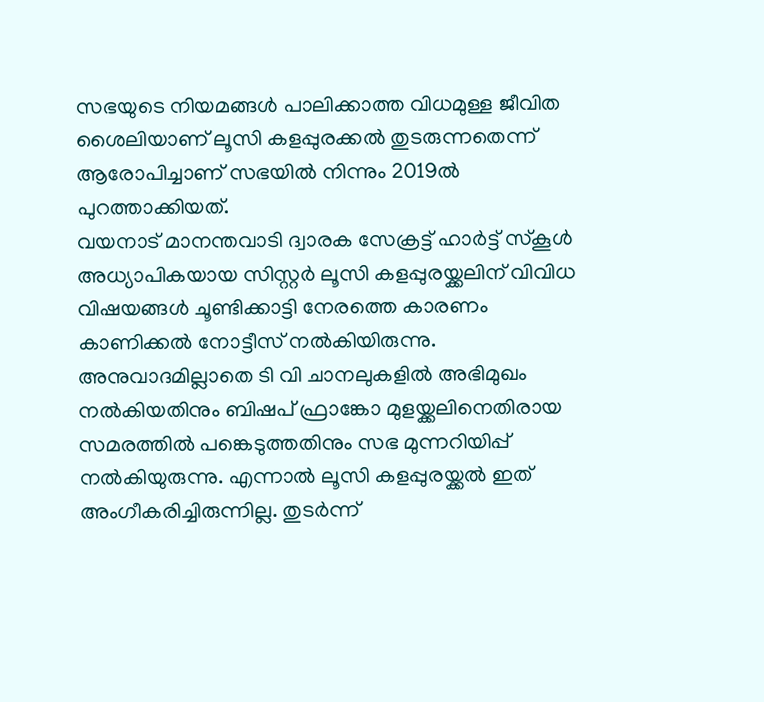സഭയുടെ നിയമങ്ങള്‍ പാലിക്കാത്ത വിധമുള്ള ജീവിത ശൈലിയാണ് ലൂസി കളപ്പുരക്കല്‍ തുടരുന്നതെന്ന് ആരോപിച്ചാണ് സഭയില്‍ നിന്നും 2019ല്‍ പുറത്താക്കിയത്.
വയനാട് മാനന്തവാടി ദ്വാരക സേക്രട്ട് ഹാര്‍ട്ട് സ്‌കൂള്‍ അധ്യാപികയായ സിസ്റ്റര്‍ ലൂസി കളപ്പുരയ്ക്കലിന് വിവിധ വിഷയങ്ങള്‍ ചൂണ്ടിക്കാട്ടി നേരത്തെ കാരണം കാണിക്കല്‍ നോട്ടീസ് നല്‍കിയിരുന്നു. അനുവാദമില്ലാതെ ടി വി ചാനലുകളില്‍ അഭിമുഖം നല്‍കിയതിനും ബിഷപ് ഫ്രാങ്കോ മുളയ്ക്കലിനെതിരായ സമരത്തില്‍ പങ്കെടുത്തതിനും സഭ മുന്നറിയിപ്പ് നല്‍കിയുരുന്നു. എന്നാല്‍ ലൂസി കളപ്പുരയ്ക്കല്‍ ഇത് അംഗീകരിച്ചിരുന്നില്ല. തുടര്‍ന്ന്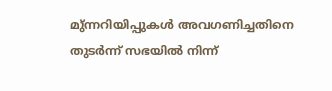മു്ന്നറിയിപ്പുകള്‍ അവഗണിച്ചതിനെ തുടര്‍ന്ന് സഭയില്‍ നിന്ന്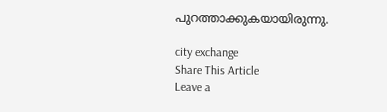പുറത്താക്കുകയായിരുന്നു.

city exchange
Share This Article
Leave a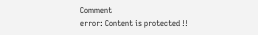Comment
error: Content is protected !!